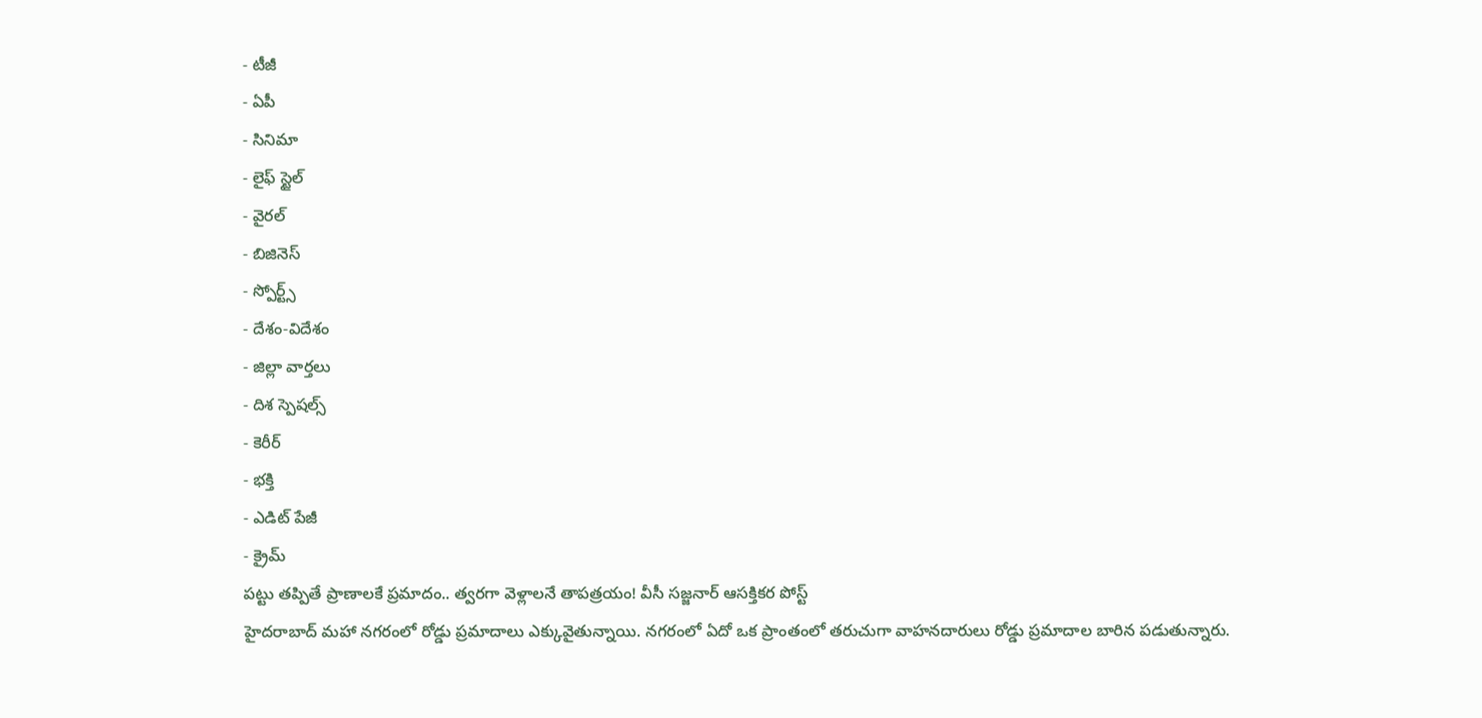- టీజీ
- ఏపీ
- సినిమా
- లైఫ్ స్టైల్
- వైరల్
- బిజినెస్
- స్పోర్ట్స్
- దేశం-విదేశం
- జిల్లా వార్తలు
- దిశ స్పెషల్స్
- కెరీర్
- భక్తి
- ఎడిట్ పేజీ
- క్రైమ్
పట్టు తప్పితే ప్రాణాలకే ప్రమాదం.. త్వరగా వెళ్లాలనే తాపత్రయం! వీసీ సజ్జనార్ ఆసక్తికర పోస్ట్
హైదరాబాద్ మహా నగరంలో రోడ్డు ప్రమాదాలు ఎక్కువైతున్నాయి. నగరంలో ఏదో ఒక ప్రాంతంలో తరుచుగా వాహనదారులు రోడ్డు ప్రమాదాల బారిన పడుతున్నారు.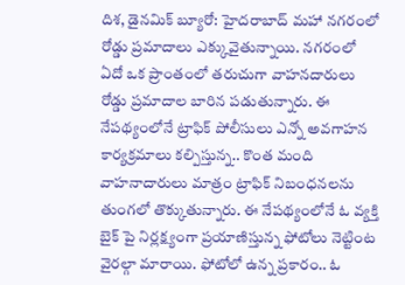దిశ, డైనమిక్ బ్యూరో: హైదరాబాద్ మహా నగరంలో రోడ్డు ప్రమాదాలు ఎక్కువైతున్నాయి. నగరంలో ఏదో ఒక ప్రాంతంలో తరుచుగా వాహనదారులు రోడ్డు ప్రమాదాల బారిన పడుతున్నారు. ఈ నేపథ్యంలోనే ట్రాఫిక్ పోలీసులు ఎన్నో అవగాహన కార్యక్రమాలు కల్పిస్తున్న.. కొంత మంది వాహనాదారులు మాత్రం ట్రాఫిక్ నిబంధనలను తుంగలో తొక్కుతున్నారు. ఈ నేపథ్యంలోనే ఓ వ్యక్తి బైక్ పై నిర్లక్ష్యంగా ప్రయాణిస్తున్న ఫోటోలు నెట్టింట వైరల్గా మారాయి. ఫోటోలో ఉన్న ప్రకారం.. ఓ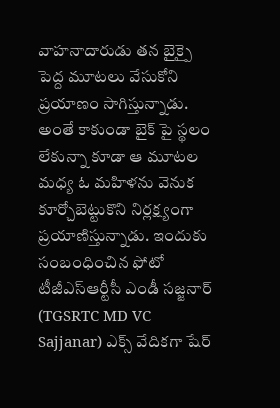వాహనాదారుడు తన బైక్పై పెద్ద మూటలు వేసుకోని ప్రయాణం సాగిస్తున్నాడు. అంతే కాకుండా బైక్ పై స్థలం లేకున్నా కూడా ఆ మూటల మధ్య ఓ మహిళను వెనుక కూర్చోబెట్టుకొని నిర్లక్ష్యంగా ప్రయాణిస్తున్నాడు. ఇందుకు సంబంధించిన ఫోటో టీజీఎస్ఆర్టీసీ ఎండీ సజ్జనార్ (TGSRTC MD VC Sajjanar) ఎక్స్ వేదికగా షేర్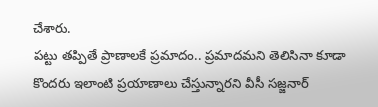చేశారు.
పట్టు తప్పితే ప్రాణాలకే ప్రమాదం.. ప్రమాదమని తెలిసినా కూడా కొందరు ఇలాంటి ప్రయాణాలు చేస్తున్నారని వీసీ సజ్జనార్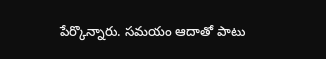పేర్కొన్నారు. సమయం ఆదాతో పాటు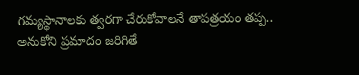గమ్యస్థానాలకు త్వరగా చేరుకోవాలనే తాపత్రయం తప్ప.. అనుకోని ప్రమాదం జరిగితే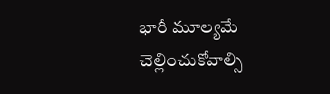భారీ మూల్యమే చెల్లించుకోవాల్సి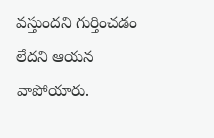వస్తుందని గుర్తించడం లేదని ఆయన వాపోయారు.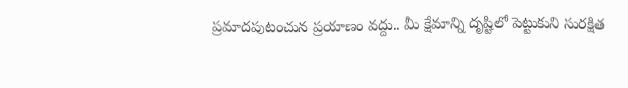ప్రమాదపుటంచున ప్రయాణం వద్దు.. మీ క్షేమాన్ని దృష్టిలో పెట్టుకుని సురక్షిత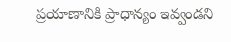ప్రయాణానికి ప్రాధాన్యం ఇవ్వండని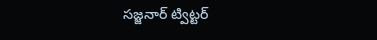సజ్జనార్ ట్విట్టర్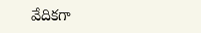వేదికగా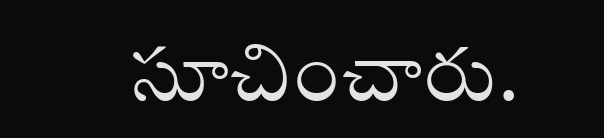సూచించారు.